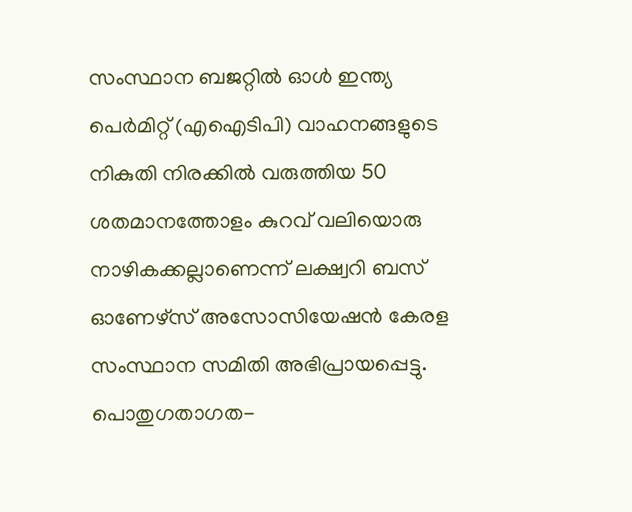സംസ്ഥാന ബജറ്റിൽ ഓൾ ഇന്ത്യ പെർമിറ്റ് (എഐടിപി) വാഹനങ്ങളുടെ നികുതി നിരക്കിൽ വരുത്തിയ 50 ശതമാനത്തോളം കുറവ് വലിയൊരു നാഴികക്കല്ലാണെന്ന് ലക്ഷ്വറി ബസ് ഓണേഴ്സ് അസോസിയേഷൻ കേരള സംസ്ഥാന സമിതി അഭിപ്രായപ്പെട്ടു. പൊതുഗതാഗത-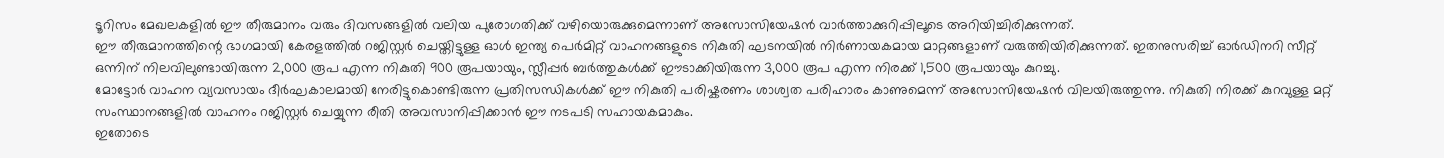ടൂറിസം മേഖലകളിൽ ഈ തീരുമാനം വരും ദിവസങ്ങളിൽ വലിയ പുരോഗതിക്ക് വഴിയൊരുക്കുമെന്നാണ് അസോസിയേഷൻ വാർത്താക്കുറിപ്പിലൂടെ അറിയിച്ചിരിക്കുന്നത്.
ഈ തീരുമാനത്തിന്റെ ഭാഗമായി കേരളത്തിൽ റജിസ്റ്റർ ചെയ്തിട്ടുള്ള ഓൾ ഇന്ത്യ പെർമിറ്റ് വാഹനങ്ങളുടെ നികുതി ഘടനയിൽ നിർണായകമായ മാറ്റങ്ങളാണ് വരുത്തിയിരിക്കുന്നത്. ഇതനുസരിച്ച് ഓർഡിനറി സീറ്റ് ഒന്നിന് നിലവിലുണ്ടായിരുന്ന 2,000 രൂപ എന്ന നികുതി 900 രൂപയായും, സ്ലീപ്പർ ബർത്തുകൾക്ക് ഈടാക്കിയിരുന്ന 3,000 രൂപ എന്ന നിരക്ക് 1,500 രൂപയായും കുറച്ചു.
മോട്ടോർ വാഹന വ്യവസായം ദീർഘകാലമായി നേരിട്ടുകൊണ്ടിരുന്ന പ്രതിസന്ധികൾക്ക് ഈ നികുതി പരിഷ്കരണം ശാശ്വത പരിഹാരം കാണുമെന്ന് അസോസിയേഷൻ വിലയിരുത്തുന്നു. നികുതി നിരക്ക് കുറവുള്ള മറ്റ് സംസ്ഥാനങ്ങളിൽ വാഹനം റജിസ്റ്റർ ചെയ്യുന്ന രീതി അവസാനിപ്പിക്കാൻ ഈ നടപടി സഹായകമാകും.
ഇതോടെ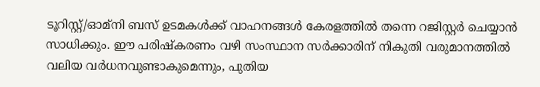ടൂറിസ്റ്റ്/ഓമ്നി ബസ് ഉടമകൾക്ക് വാഹനങ്ങൾ കേരളത്തിൽ തന്നെ റജിസ്റ്റർ ചെയ്യാൻ സാധിക്കും. ഈ പരിഷ്കരണം വഴി സംസ്ഥാന സർക്കാരിന് നികുതി വരുമാനത്തിൽ വലിയ വർധനവുണ്ടാകുമെന്നും, പുതിയ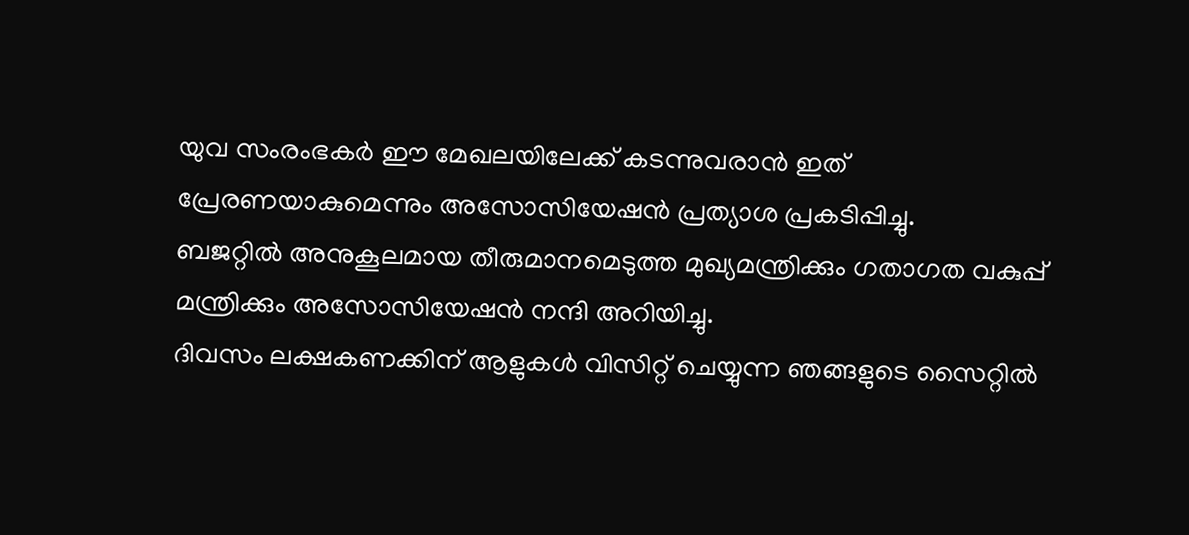യുവ സംരംഭകർ ഈ മേഖലയിലേക്ക് കടന്നുവരാൻ ഇത് പ്രേരണയാകുമെന്നും അസോസിയേഷൻ പ്രത്യാശ പ്രകടിപ്പിച്ചു.
ബജറ്റിൽ അനുകൂലമായ തീരുമാനമെടുത്ത മുഖ്യമന്ത്രിക്കും ഗതാഗത വകുപ്പ് മന്ത്രിക്കും അസോസിയേഷൻ നന്ദി അറിയിച്ചു.
ദിവസം ലക്ഷകണക്കിന് ആളുകൾ വിസിറ്റ് ചെയ്യുന്ന ഞങ്ങളുടെ സൈറ്റിൽ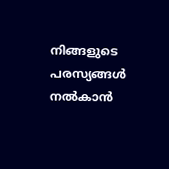നിങ്ങളുടെ പരസ്യങ്ങൾ നൽകാൻ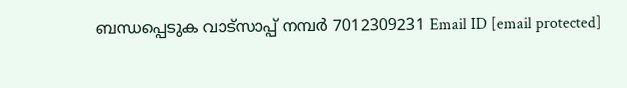ബന്ധപ്പെടുക വാട്സാപ്പ് നമ്പർ 7012309231 Email ID [email protected]